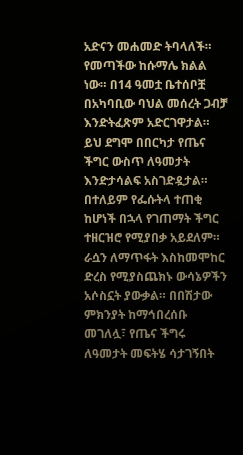አድናን መሐመድ ትባላለች። የመጣችው ከሱማሌ ክልል ነው። በ14 ዓመቷ ቤተሰቦቿ በአካባቢው ባህል መሰረት ጋብቻ እንድትፈጽም አድርገዋታል። ይህ ደግሞ በበርካታ የጤና ችግር ውስጥ ለዓመታት እንድታሳልፍ አስገድዷታል። በተለይም የፌሱትላ ተጠቂ ከሆነች በኋላ የገጠማት ችግር ተዘርዝሮ የሚያበቃ አይደለም። ራሷን ለማጥፋት እስከመሞከር ድረስ የሚያስጨክኑ ውሳኔዎችን አሶስኗት ያውቃል። በበሽታው ምክንያት ከማኅበረሰቡ መገለሏ፣ የጤና ችግሩ ለዓመታት መፍትሄ ሳታገኝበት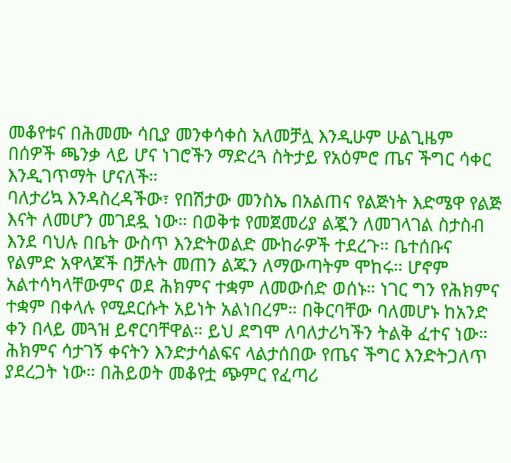መቆየቱና በሕመሙ ሳቢያ መንቀሳቀስ አለመቻሏ እንዲሁም ሁልጊዜም በሰዎች ጫንቃ ላይ ሆና ነገሮችን ማድረጓ ስትታይ የአዕምሮ ጤና ችግር ሳቀር እንዲገጥማት ሆናለች።
ባለታሪኳ እንዳስረዳችው፣ የበሽታው መንስኤ በአልጠና የልጅነት እድሜዋ የልጅ እናት ለመሆን መገደዷ ነው። በወቅቱ የመጀመሪያ ልጇን ለመገላገል ስታስብ እንደ ባህሉ በቤት ውስጥ እንድትወልድ ሙከራዎች ተደረጉ። ቤተሰቡና የልምድ አዋላጆች በቻሉት መጠን ልጁን ለማውጣትም ሞከሩ። ሆኖም አልተሳካላቸውምና ወደ ሕክምና ተቋም ለመውሰድ ወሰኑ። ነገር ግን የሕክምና ተቋም በቀላሉ የሚደርሱት አይነት አልነበረም። በቅርባቸው ባለመሆኑ ከአንድ ቀን በላይ መጓዝ ይኖርባቸዋል። ይህ ደግሞ ለባለታሪካችን ትልቅ ፈተና ነው። ሕክምና ሳታገኝ ቀናትን እንድታሳልፍና ላልታሰበው የጤና ችግር እንድትጋለጥ ያደረጋት ነው። በሕይወት መቆየቷ ጭምር የፈጣሪ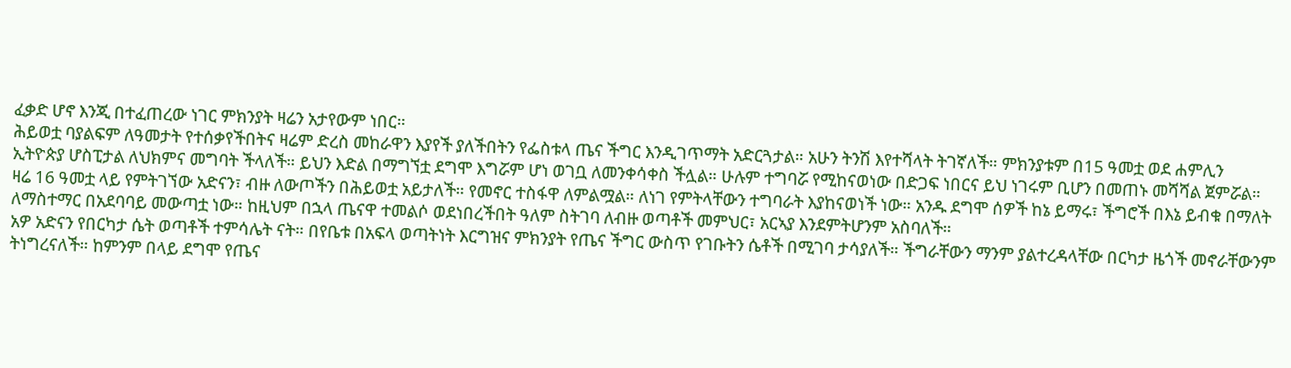ፈቃድ ሆኖ እንጂ በተፈጠረው ነገር ምክንያት ዛሬን አታየውም ነበር።
ሕይወቷ ባያልፍም ለዓመታት የተሰቃየችበትና ዛሬም ድረስ መከራዋን እያየች ያለችበትን የፌስቱላ ጤና ችግር እንዲገጥማት አድርጓታል። አሁን ትንሽ እየተሻላት ትገኛለች። ምክንያቱም በ15 ዓመቷ ወደ ሐምሊን ኢትዮጵያ ሆስፒታል ለህክምና መግባት ችላለች። ይህን እድል በማግኘቷ ደግሞ እግሯም ሆነ ወገቧ ለመንቀሳቀስ ችሏል። ሁሉም ተግባሯ የሚከናወነው በድጋፍ ነበርና ይህ ነገሩም ቢሆን በመጠኑ መሻሻል ጀምሯል። ዛሬ 16 ዓመቷ ላይ የምትገኘው አድናን፣ ብዙ ለውጦችን በሕይወቷ አይታለች። የመኖር ተስፋዋ ለምልሟል። ለነገ የምትላቸውን ተግባራት እያከናወነች ነው። አንዱ ደግሞ ሰዎች ከኔ ይማሩ፣ ችግሮች በእኔ ይብቁ በማለት ለማስተማር በአደባባይ መውጣቷ ነው። ከዚህም በኋላ ጤናዋ ተመልሶ ወደነበረችበት ዓለም ስትገባ ለብዙ ወጣቶች መምህር፣ አርኣያ እንደምትሆንም አስባለች።
አዎ አድናን የበርካታ ሴት ወጣቶች ተምሳሌት ናት። በየቤቱ በአፍላ ወጣትነት እርግዝና ምክንያት የጤና ችግር ውስጥ የገቡትን ሴቶች በሚገባ ታሳያለች። ችግራቸውን ማንም ያልተረዳላቸው በርካታ ዜጎች መኖራቸውንም ትነግረናለች። ከምንም በላይ ደግሞ የጤና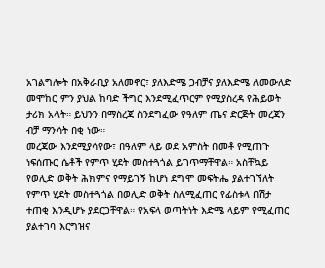አገልግሎት በአቅራቢያ አለመኖር፣ ያለእድሜ ጋብቻና ያለእድሜ ለመውለድ መሞከር ምን ያህል ከባድ ችግር እንደሚፈጥርም የሚያስረዳ የሕይወት ታሪክ አላት። ይህንን በማስረጃ ስንደግፈው የዓለም ጤና ድርጅት መረጃን ብቻ ማንሳት በቂ ነው።
መረጃው እንደሚያሳየው፣ በዓለም ላይ ወደ አምስት በመቶ የሚጠጉ ነፍሰጡር ሴቶች የምጥ ሂደት መስተጓጎል ይገጥማቸዋል። አስቸኳይ የወሊድ ወቅት ሕክምና የማይገኝ ከሆነ ደግሞ መፍትሔ ያልተገኘለት የምጥ ሂደት መስተጓጎል በወሊድ ወቅት ስለሚፈጠር የፊስቱላ በሽታ ተጠቂ እንዲሆኑ ያደርጋቸዋል። የአፍላ ወጣትነት እድሜ ላይም የሚፈጠር ያልተገባ እርግዝና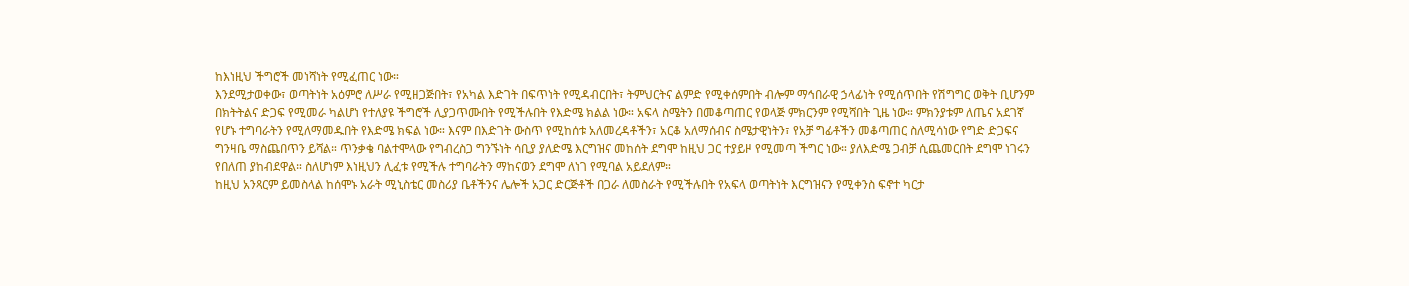ከእነዚህ ችግሮች መነሻነት የሚፈጠር ነው።
እንደሚታወቀው፣ ወጣትነት አዕምሮ ለሥራ የሚዘጋጅበት፣ የአካል እድገት በፍጥነት የሚዳብርበት፣ ትምህርትና ልምድ የሚቀሰምበት ብሎም ማኅበራዊ ኃላፊነት የሚሰጥበት የሽግግር ወቅት ቢሆንም በክትትልና ድጋፍ የሚመራ ካልሆነ የተለያዩ ችግሮች ሊያጋጥሙበት የሚችሉበት የእድሜ ክልል ነው። አፍላ ስሜትን በመቆጣጠር የወላጅ ምክርንም የሚሻበት ጊዜ ነው። ምክንያቱም ለጤና አደገኛ የሆኑ ተግባራትን የሚለማመዱበት የእድሜ ክፍል ነው። እናም በእድገት ውስጥ የሚከሰቱ አለመረዳቶችን፣ አርቆ አለማሰብና ስሜታዊነትን፣ የአቻ ግፊቶችን መቆጣጠር ስለሚሳነው የግድ ድጋፍና ግንዛቤ ማስጨበጥን ይሻል። ጥንቃቄ ባልተሞላው የግብረስጋ ግንኙነት ሳቢያ ያለድሜ እርግዝና መከሰት ደግሞ ከዚህ ጋር ተያይዞ የሚመጣ ችግር ነው። ያለእድሜ ጋብቻ ሲጨመርበት ደግሞ ነገሩን የበለጠ ያከብደዋል። ስለሆነም እነዚህን ሊፈቱ የሚችሉ ተግባራትን ማከናወን ደግሞ ለነገ የሚባል አይደለም።
ከዚህ አንጻርም ይመስላል ከሰሞኑ አራት ሚኒስቴር መስሪያ ቤቶችንና ሌሎች አጋር ድርጅቶች በጋራ ለመስራት የሚችሉበት የአፍላ ወጣትነት እርግዝናን የሚቀንስ ፍኖተ ካርታ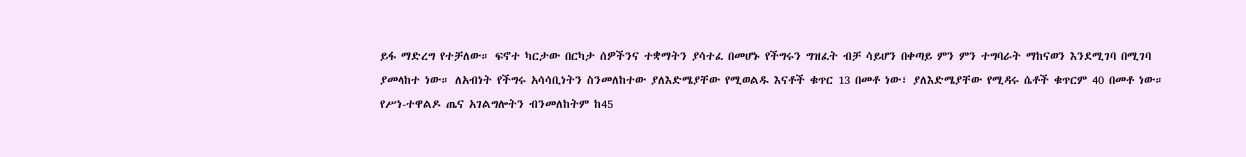ይፋ ማድረግ የተቻለው። ፍኖተ ካርታው በርካታ ሰዎችንና ተቋማትን ያሳተፈ በመሆኑ የችግሩን ግዝፈት ብቻ ሳይሆን በቀጣይ ምን ምን ተግባራት ማከናወን እንደሚገባ በሚገባ ያመላከተ ነው። ለአብነት የችግሩ አሳሳቢነትን ስንመለከተው ያለእድሜያቸው የሚወልዱ እናቶች ቁጥር 13 በመቶ ነው፣ ያለእድሜያቸው የሚዳሩ ሴቶች ቁጥርም 40 በመቶ ነው። የሥነ-ተዋልዶ ጤና አገልግሎትን ብንመለከትም ከ45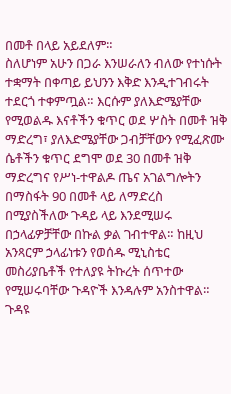በመቶ በላይ አይደለም።
ስለሆነም አሁን በጋራ እንሠራለን ብለው የተነሱት ተቋማት በቀጣይ ይህንን እቅድ እንዲተገብሩት ተደርጎ ተቀምጧል። እርሱም ያለእድሜያቸው የሚወልዱ እናቶችን ቁጥር ወደ ሦስት በመቶ ዝቅ ማድረግ፣ ያለእድሜያቸው ጋብቻቸውን የሚፈጽሙ ሴቶችን ቁጥር ደግሞ ወደ 30 በመቶ ዝቅ ማድረግና የሥነ-ተዋልዶ ጤና አገልግሎትን በማስፋት 90 በመቶ ላይ ለማድረስ በሚያስችለው ጉዳይ ላይ እንደሚሠሩ በኃላፊዎቻቸው በኩል ቃል ገብተዋል። ከዚህ አንጻርም ኃላፊነቱን የወሰዱ ሚኒስቴር መስሪያቤቶች የተለያዩ ትኩረት ሰጥተው የሚሠሩባቸው ጉዳዮች እንዳሉም አንስተዋል።
ጉዳዩ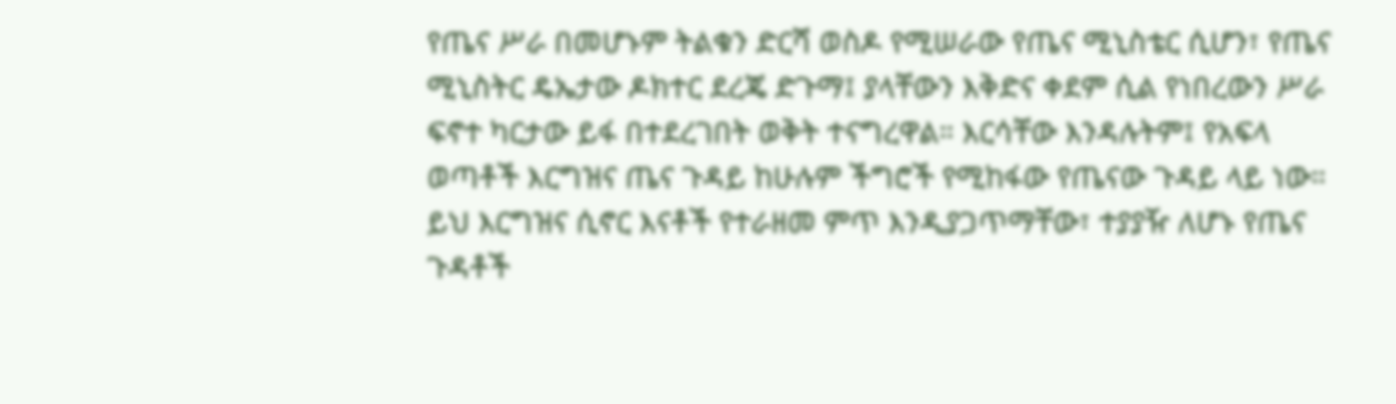የጤና ሥራ በመሆኑም ትልቁን ድርሻ ወስዶ የሚሠራው የጤና ሚኒስቴር ሲሆን፣ የጤና ሚኒስትር ዴኤታው ዶክተር ደረጄ ድጉማ፤ ያላቸውን እቅድና ቀደም ሲል የነበረውን ሥራ ፍኖተ ካርታው ይፋ በተደረገበት ወቅት ተናግረዋል። እርሳቸው እንዳሉትም፤ የአፍላ ወጣቶች እርግዝና ጤና ጉዳይ ከሁሉም ችግሮች የሚከፋው የጤናው ጉዳይ ላይ ነው። ይህ እርግዝና ሲኖር እናቶች የተራዘመ ምጥ እንዲያጋጥማቸው፣ ተያያዥ ለሆኑ የጤና ጉዳቶች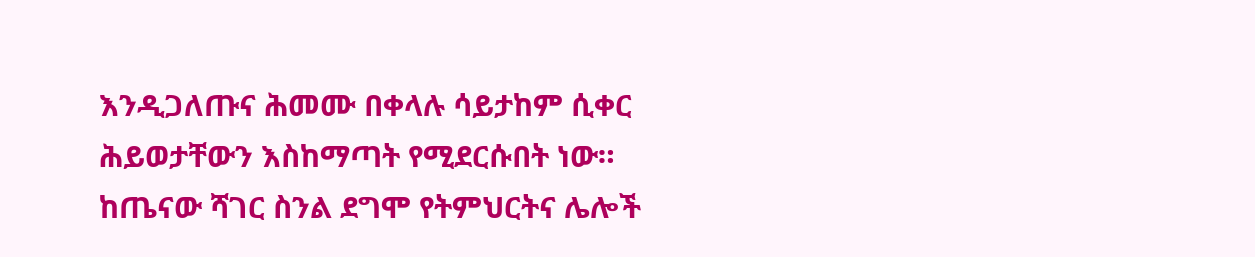እንዲጋለጡና ሕመሙ በቀላሉ ሳይታከም ሲቀር ሕይወታቸውን እስከማጣት የሚደርሱበት ነው። ከጤናው ሻገር ስንል ደግሞ የትምህርትና ሌሎች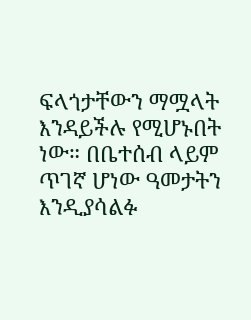ፍላጎታቸውን ማሟላት እንዳይችሉ የሚሆኑበት ነው። በቤተሰብ ላይም ጥገኛ ሆነው ዓመታትን እንዲያሳልፉ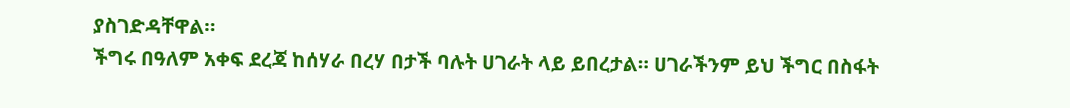ያስገድዳቸዋል።
ችግሩ በዓለም አቀፍ ደረጃ ከሰሃራ በረሃ በታች ባሉት ሀገራት ላይ ይበረታል። ሀገራችንም ይህ ችግር በስፋት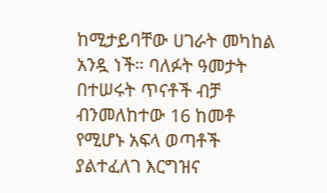ከሚታይባቸው ሀገራት መካከል አንዷ ነች። ባለፉት ዓመታት በተሠሩት ጥናቶች ብቻ ብንመለከተው 16 ከመቶ የሚሆኑ አፍላ ወጣቶች ያልተፈለገ እርግዝና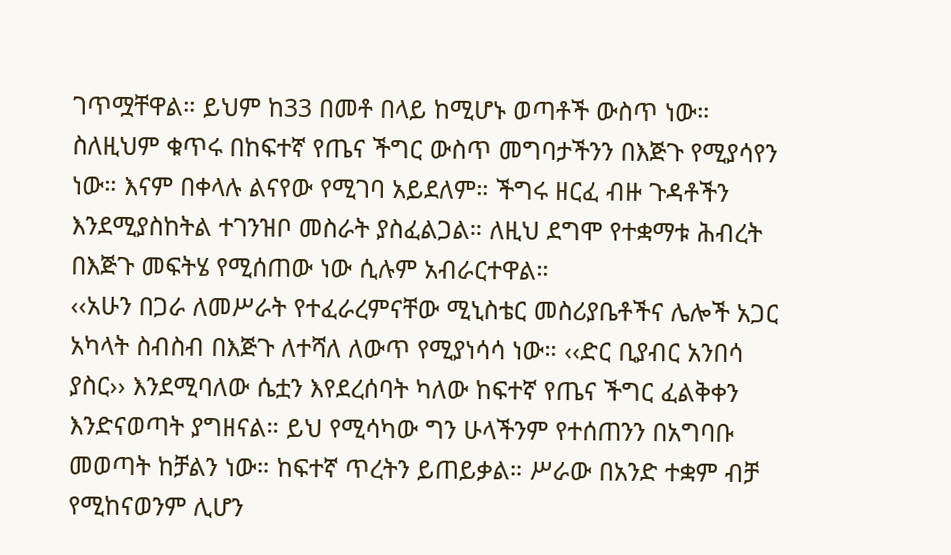ገጥሟቸዋል። ይህም ከ33 በመቶ በላይ ከሚሆኑ ወጣቶች ውስጥ ነው። ስለዚህም ቁጥሩ በከፍተኛ የጤና ችግር ውስጥ መግባታችንን በእጅጉ የሚያሳየን ነው። እናም በቀላሉ ልናየው የሚገባ አይደለም። ችግሩ ዘርፈ ብዙ ጉዳቶችን እንደሚያስከትል ተገንዝቦ መስራት ያስፈልጋል። ለዚህ ደግሞ የተቋማቱ ሕብረት በእጅጉ መፍትሄ የሚሰጠው ነው ሲሉም አብራርተዋል።
‹‹አሁን በጋራ ለመሥራት የተፈራረምናቸው ሚኒስቴር መስሪያቤቶችና ሌሎች አጋር አካላት ስብስብ በእጅጉ ለተሻለ ለውጥ የሚያነሳሳ ነው። ‹‹ድር ቢያብር አንበሳ ያስር›› እንደሚባለው ሴቷን እየደረሰባት ካለው ከፍተኛ የጤና ችግር ፈልቅቀን እንድናወጣት ያግዘናል። ይህ የሚሳካው ግን ሁላችንም የተሰጠንን በአግባቡ መወጣት ከቻልን ነው። ከፍተኛ ጥረትን ይጠይቃል። ሥራው በአንድ ተቋም ብቻ የሚከናወንም ሊሆን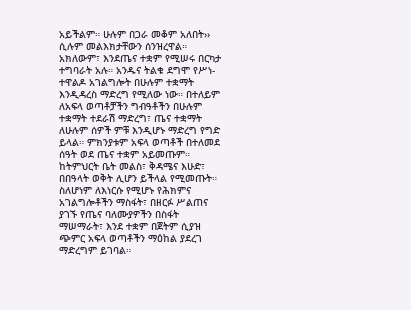አይችልም። ሁሉም በጋራ መቆም አለበት›› ሲሉም መልእክታቸውን ሰንዝረዋል።
አክለውም፣ እንደጤና ተቋም የሚሠሩ በርካታ ተግባራት አሉ። አንዱና ትልቁ ደግሞ የሥነ-ተዋልዶ አገልግሎት በሁሉም ተቋማት እንዲዳረስ ማድረግ የሚለው ነው። በተለይም ለአፍላ ወጣቶቻችን ግብዓቶችን በሁሉም ተቋማት ተደራሽ ማድረግ፣ ጤና ተቋማት ለሁሉም ሰዎች ምቹ እንዲሆኑ ማድረግ የግድ ይላል። ምክንያቱም አፍላ ወጣቶች በተለመደ ሰዓት ወደ ጤና ተቋም አይመጡም። ከትምህርት ቤት መልስ፣ ቅዳሜና እሁድ፣ በበዓላት ወቅት ሊሆን ይችላል የሚመጡት።
ስለሆነም ለእነርሱ የሚሆኑ የሕክምና አገልግሎቶችን ማስፋት፣ በዘርፉ ሥልጠና ያገኙ የጤና ባለሙያዎችን በስፋት ማሠማራት፣ እንደ ተቋም በጀትም ሲያዝ ጭምር አፍላ ወጣቶችን ማዕከል ያደረገ ማድረግም ይገባል።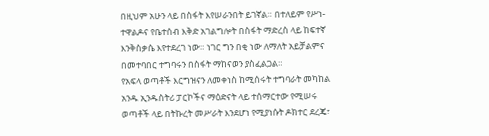በዚህም አሁን ላይ በስፋት እየሠራንበት ይገኛል። በተለይም የሥነ-ተዋልዶና የቤተሰብ እቅድ አገልግሎት በስፋት ማድረስ ላይ ከፍተኛ እንቅስቃሴ እየተደረገ ነው። ነገር ግን በቂ ነው ለማለት አይቻልምና በመተባበር ተግባሩን በስፋት ማከናወን ያስፈልጋል።
የአፍላ ወጣቶች እርግዝናን ለመቀነስ ከሚሰሩት ተግባራት መካከል አንዱ ኢንዱስትሪ ፓርኮችና ማዕድናት ላይ ተሰማርተው የሚሠሩ ወጣቶች ላይ በትኩረት መሥራት እንደሆነ የሚያነሱት ዶክተር ደረጄ፣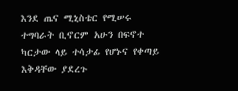እንደ ጤና ሚኒስቴር የሚሠሩ ተግባራት ቢኖርም አሁን በፍኖተ ካርታው ላይ ተሳታፊ የሆኑና የቀጣይ እቅዳቸው ያደረጉ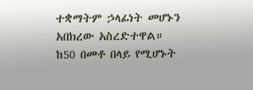ተቋማትም ኃላፊነት መሆኑን አበክረው አስረድተዋል።
ከ50 በመቶ በላይ የሚሆኑት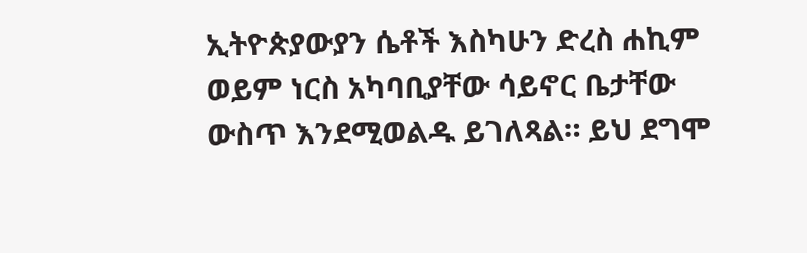ኢትዮጵያውያን ሴቶች እስካሁን ድረስ ሐኪም ወይም ነርስ አካባቢያቸው ሳይኖር ቤታቸው ውስጥ እንደሚወልዱ ይገለጻል። ይህ ደግሞ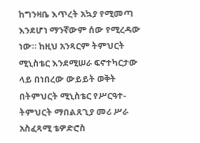ከግንዛቤ እጥረት አኳያ የሚመጣ እንደሆነ ማንኛውም ሰው የሚረዳው ነው። ከዚህ አንጻርም ትምህርት ሚኒስቴር እንደሚሠራ ፍኖተካርታው ላይ በነበረው ውይይት ወቅት በትምህርት ሚኒስቴር የሥርዓተ- ትምህርት ማበልጸጊያ መሪ ሥራ አስፈጻሚ ቴዎድሮስ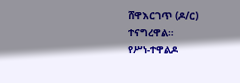ሸዋእርገጥ (ዶ/ር) ተናግረዋል።
የሥነ-ተዋልዶ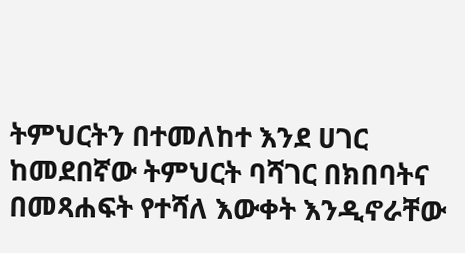ትምህርትን በተመለከተ እንደ ሀገር ከመደበኛው ትምህርት ባሻገር በክበባትና በመጻሐፍት የተሻለ እውቀት እንዲኖራቸው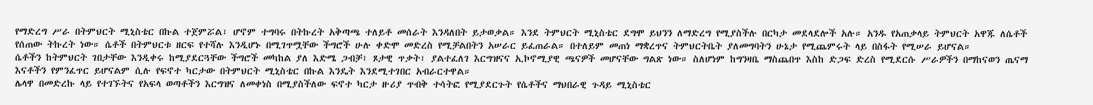የማድረግ ሥራ በትምህርት ሚኒስቴር በኩል ተጀምሯል፣ ሆኖም ተግባሩ በትኩረት አቅጣጫ ተለይቶ መሰራት እንዳለበት ይታወቃል። እንደ ትምህርት ሚኒስቴር ደግሞ ይህንን ለማድረግ የሚያስችሉ በርካታ መደላደሎች አሉ። አንዱ የአጠቃላይ ትምህርት አዋጁ ለሴቶች የሰጠው ትኩረት ነው። ሴቶች በትምህርቱ ዘርፍ የተሻሉ እንዲሆኑ በሚገጥሟቸው ችግሮች ሁሉ ቀድሞ መድረስ የሚቻልበትን አሠራር ይፈጠራል። በተለይም መጠነ ማቋረጥና ትምህርትቤት ያለመግባትን ሁኔታ የሚጨምሩት ላይ በስፋት የሚሠራ ይሆናል።
ሴቶችን ከትምህርት ገበታቸው እንዲቀሩ ከሚያደርጓቸው ችግሮች መካከል ያለ እድሜ ጋብቻ፣ ጾታዊ ጥቃት፣ ያልተፈለገ እርግዝናና ኢኮኖሚያዊ ጫናዎች መሆናቸው ግልጽ ነው። ስለሆነም ከግንዛቤ ማስጨበጥ እስከ ድጋፍ ድረስ የሚደርሱ ሥራዎችን በማከናወን ጤናማ እናቶችን የምንፈጥር ይሆናልም ሲሉ የፍኖተ ካርታው በትምህርት ሚኒስቴር በኩል እንዴት እንደሚተገበር አብራርተዋል።
ሌላዋ በመድረኩ ላይ የተገኙትና የአፍላ ወጣቶችን እርግዝና ለመቀነስ በሚያስችለው ፍኖተ ካርታ ዙሪያ ጥብቅ ተሳትፎ የሚያደርጉት የሴቶችና ማህበራዊ ጉዳይ ሚኒስቴር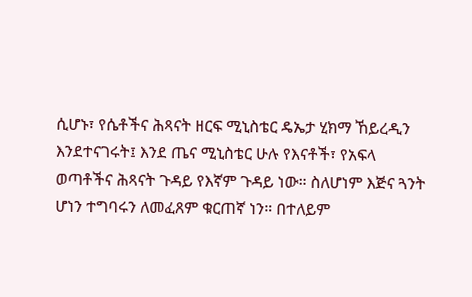ሲሆኑ፣ የሴቶችና ሕጻናት ዘርፍ ሚኒስቴር ዴኤታ ሂክማ ኸይረዲን እንደተናገሩት፤ እንደ ጤና ሚኒስቴር ሁሉ የእናቶች፣ የአፍላ ወጣቶችና ሕጻናት ጉዳይ የእኛም ጉዳይ ነው። ስለሆነም እጅና ጓንት ሆነን ተግባሩን ለመፈጸም ቁርጠኛ ነን። በተለይም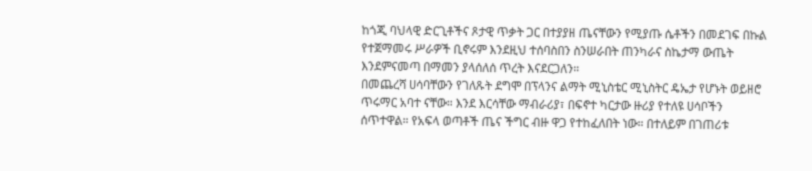ከጎጂ ባህላዊ ድርጊቶችና ጾታዊ ጥቃት ጋር በተያያዘ ጤናቸውን የሚያጡ ሴቶችን በመደገፍ በኩል የተጀማመሩ ሥራዎች ቢኖሩም እንደዚህ ተሰባስበን ስንሠራበት ጠንካራና ስኬታማ ውጤት እንደምናመጣ በማመን ያላሰለሰ ጥረት እናደርጋለን።
በመጨረሻ ሀሳባቸውን የገለጹት ደግሞ በፕላንና ልማት ሚኒስቴር ሚኒስትር ዴኤታ የሆኑት ወይዘሮ ጥሩማር አባተ ናቸው። እንደ እርሳቸው ማብራሪያ፣ በፍኖተ ካርታው ዙሪያ የተለዩ ሀሳቦችን ሰጥተዋል። የአፍላ ወጣቶች ጤና ችግር ብዙ ዋጋ የተከፈለበት ነው። በተለይም በገጠሪቱ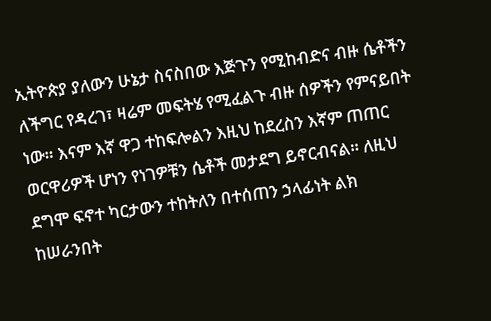ኢትዮጵያ ያለውን ሁኔታ ስናስበው እጅጉን የሚከብድና ብዙ ሴቶችን ለችግር የዳረገ፣ ዛሬም መፍትሄ የሚፈልጉ ብዙ ሰዎችን የምናይበት ነው። እናም እኛ ዋጋ ተከፍሎልን እዚህ ከደረስን እኛም ጠጠር ወርዋሪዎች ሆነን የነገዎቹን ሴቶች መታደግ ይኖርብናል። ለዚህ ደግሞ ፍኖተ ካርታውን ተከትለን በተሰጠን ኃላፊነት ልክ ከሠራንበት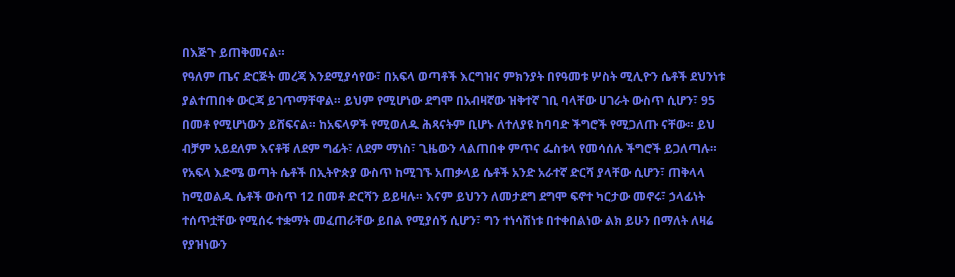በእጅጉ ይጠቅመናል።
የዓለም ጤና ድርጅት መረጃ እንደሚያሳየው፣ በአፍላ ወጣቶች እርግዝና ምክንያት በየዓመቱ ሦስት ሚሊዮን ሴቶች ደህንነቱ ያልተጠበቀ ውርጃ ይገጥማቸዋል። ይህም የሚሆነው ደግሞ በአብዛኛው ዝቅተኛ ገቢ ባላቸው ሀገራት ውስጥ ሲሆን፣ 95 በመቶ የሚሆነውን ይሸፍናል። ከአፍላዎች የሚወለዱ ሕጻናትም ቢሆኑ ለተለያዩ ከባባድ ችግሮች የሚጋለጡ ናቸው። ይህ ብቻም አይደለም እናቶቹ ለደም ግፊት፣ ለደም ማነስ፣ ጊዜውን ላልጠበቀ ምጥና ፌስቱላ የመሳሰሉ ችግሮች ይጋለጣሉ። የአፍላ እድሜ ወጣት ሴቶች በኢትዮጵያ ውስጥ ከሚገኙ አጠቃላይ ሴቶች አንድ አራተኛ ድርሻ ያላቸው ሲሆን፣ ጠቅላላ ከሚወልዱ ሴቶች ውስጥ 12 በመቶ ድርሻን ይይዛሉ። እናም ይህንን ለመታደግ ደግሞ ፍኖተ ካርታው መኖሩ፣ ኃላፊነት ተሰጥቷቸው የሚሰሩ ተቋማት መፈጠራቸው ይበል የሚያሰኝ ሲሆን፣ ግን ተነሳሽነቱ በተቀበልነው ልክ ይሁን በማለት ለዛሬ የያዝነውን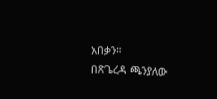አበቃን።
በጽጌረዳ ጫንያለው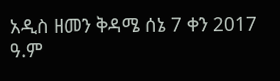አዲስ ዘመን ቅዳሜ ሰኔ 7 ቀን 2017 ዓ.ም